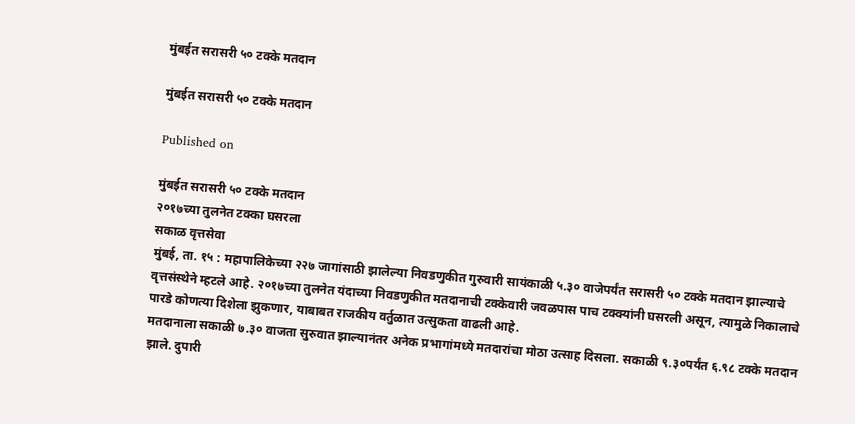मुंबईत सरासरी ५० टक्के मतदान

मुंबईत सरासरी ५० टक्के मतदान

Published on

मुंबईत सरासरी ५० टक्के मतदान
२०१७च्या तुलनेत टक्का घसरला
सकाळ वृत्तसेवा
मुंबई, ता. १५ : महापालिकेच्या २२७ जागांसाठी झालेल्या निवडणुकीत गुरुवारी सायंकाळी ५.३० वाजेपर्यंत सरासरी ५० टक्के मतदान झाल्याचे वृत्तसंस्थेने म्हटले आहे. २०१७च्या तुलनेत यंदाच्या निवडणुकीत मतदानाची टक्केवारी जवळपास पाच टक्क्यांनी घसरली असून, त्यामुळे निकालाचे पारडे कोणत्या दिशेला झुकणार, याबाबत राजकीय वर्तुळात उत्सुकता वाढली आहे.
मतदानाला सकाळी ७.३० वाजता सुरुवात झाल्यानंतर अनेक प्रभागांमध्ये मतदारांचा मोठा उत्साह दिसला. सकाळी ९.३०पर्यंत ६.९८ टक्के मतदान झाले. दुपारी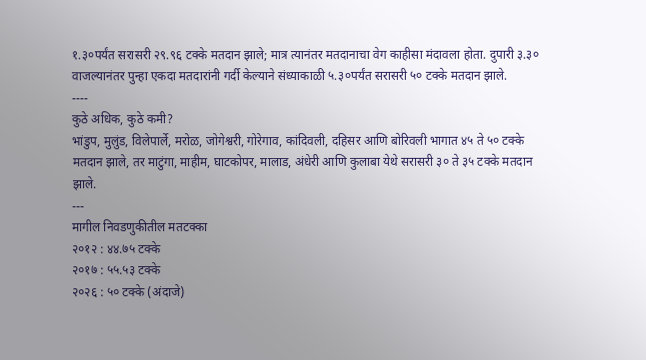१.३०पर्यंत सरासरी २९.९६ टक्के मतदान झाले; मात्र त्यानंतर मतदानाचा वेग काहीसा मंदावला होता. दुपारी ३.३० वाजल्यानंतर पुन्हा एकदा मतदारांनी गर्दी केल्याने संध्याकाळी ५.३०पर्यंत सरासरी ५० टक्के मतदान झाले.
----
कुठे अधिक, कुठे कमी?
भांडुप, मुलुंड, विलेपार्ले, मरोळ, जोगेश्वरी, गोरेगाव, कांदिवली, दहिसर आणि बोरिवली भागात ४५ ते ५० टक्के मतदान झाले, तर माटुंगा, माहीम, घाटकोपर, मालाड, अंधेरी आणि कुलाबा येथे सरासरी ३० ते ३५ टक्के मतदान झाले.
---
मागील निवडणुकीतील मतटक्का
२०१२ : ४४.७५ टक्के
२०१७ : ५५.५३ टक्के
२०२६ : ५० टक्के (अंदाजे)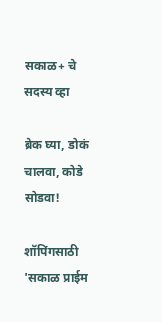सकाळ+ चे सदस्य व्हा

ब्रेक घ्या, डोकं चालवा, कोडे सोडवा!

शॉपिंगसाठी 'सकाळ प्राईम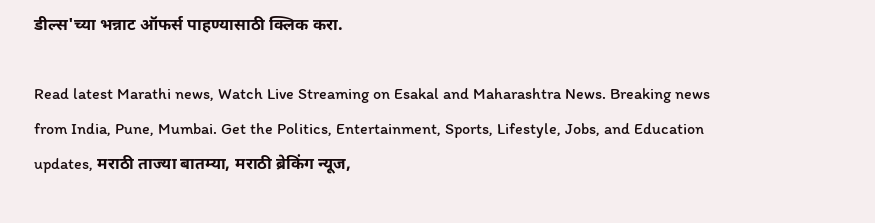डील्स'च्या भन्नाट ऑफर्स पाहण्यासाठी क्लिक करा.

Read latest Marathi news, Watch Live Streaming on Esakal and Maharashtra News. Breaking news from India, Pune, Mumbai. Get the Politics, Entertainment, Sports, Lifestyle, Jobs, and Education updates, मराठी ताज्या बातम्या, मराठी ब्रेकिंग न्यूज,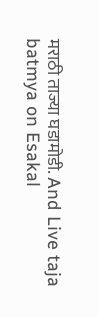मराठी ताज्या घडामोडी. And Live taja batmya on Esakal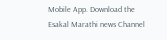Mobile App. Download the Esakal Marathi news Channel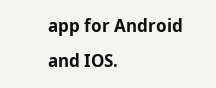app for Android and IOS.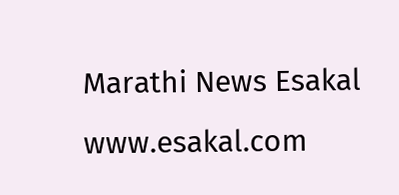Marathi News Esakal
www.esakal.com